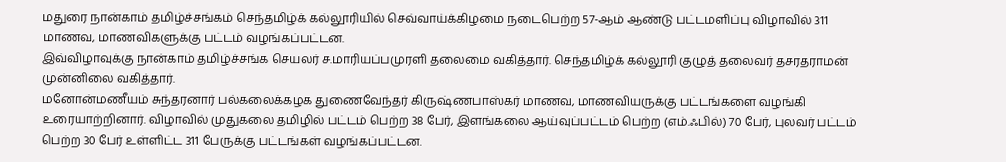மதுரை நான்காம் தமிழ்ச்சங்கம் செந்தமிழ்க் கல்லூரியில் செவ்வாய்க்கிழமை நடைபெற்ற 57-ஆம் ஆண்டு பட்டமளிப்பு விழாவில் 311 மாணவ, மாணவிகளுக்கு பட்டம் வழங்கப்பட்டன.
இவ்விழாவுக்கு நான்காம் தமிழ்ச்சங்க செயலர் ச.மாரியப்பமுரளி தலைமை வகித்தார். செந்தமிழ்க் கல்லூரி குழுத் தலைவர் தசரதராமன் முன்னிலை வகித்தார்.
மனோன்மணீயம் சுந்தரனார் பல்கலைக்கழக துணைவேந்தர் கிருஷ்ணபாஸ்கர் மாணவ, மாணவியருக்கு பட்டங்களை வழங்கி உரையாற்றினார். விழாவில் முதுகலை தமிழில் பட்டம் பெற்ற 38 பேர், இளங்கலை ஆய்வுப்பட்டம் பெற்ற (எம்.ஃபில்) 70 பேர், புலவர் பட்டம் பெற்ற 30 பேர் உள்ளிட்ட 311 பேருக்கு பட்டங்கள் வழங்கப்பட்டன.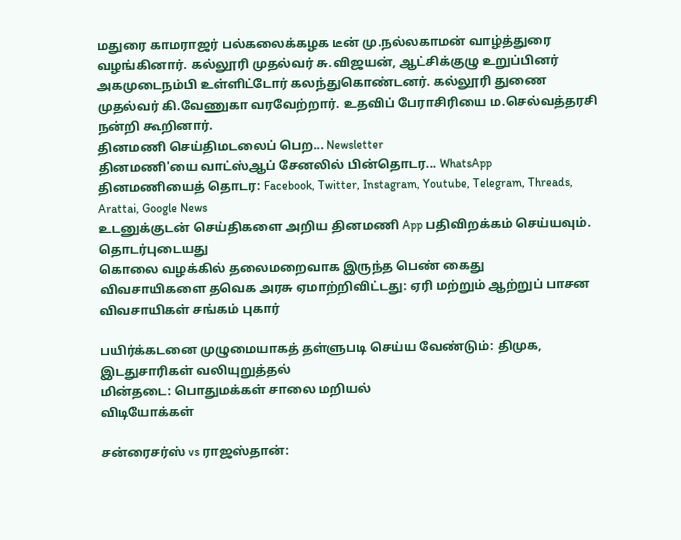மதுரை காமராஜர் பல்கலைக்கழக டீன் மு.நல்லகாமன் வாழ்த்துரை வழங்கினார். கல்லூரி முதல்வர் சு.விஜயன், ஆட்சிக்குழு உறுப்பினர் அகமுடைநம்பி உள்ளிட்டோர் கலந்துகொண்டனர். கல்லூரி துணை முதல்வர் கி.வேணுகா வரவேற்றார். உதவிப் பேராசிரியை ம.செல்வத்தரசி நன்றி கூறினார்.
தினமணி செய்திமடலைப் பெற... Newsletter
தினமணி'யை வாட்ஸ்ஆப் சேனலில் பின்தொடர... WhatsApp
தினமணியைத் தொடர: Facebook, Twitter, Instagram, Youtube, Telegram, Threads, Arattai, Google News
உடனுக்குடன் செய்திகளை அறிய தினமணி App பதிவிறக்கம் செய்யவும்.
தொடர்புடையது
கொலை வழக்கில் தலைமறைவாக இருந்த பெண் கைது
விவசாயிகளை தவெக அரசு ஏமாற்றிவிட்டது: ஏரி மற்றும் ஆற்றுப் பாசன விவசாயிகள் சங்கம் புகார்

பயிர்க்கடனை முழுமையாகத் தள்ளுபடி செய்ய வேண்டும்: திமுக, இடதுசாரிகள் வலியுறுத்தல்
மின்தடை: பொதுமக்கள் சாலை மறியல்
விடியோக்கள்

சன்ரைசர்ஸ் vs ராஜஸ்தான்: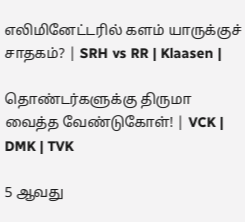எலிமினேட்டரில் களம் யாருக்குச் சாதகம்? | SRH vs RR | Klaasen |

தொண்டர்களுக்கு திருமா வைத்த வேண்டுகோள்! | VCK | DMK | TVK

5 ஆவது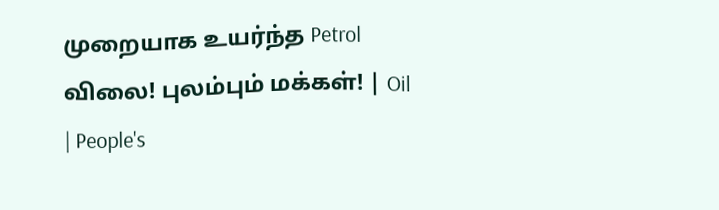முறையாக உயர்ந்த Petrol விலை! புலம்பும் மக்கள்! | Oil | People's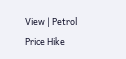View | Petrol Price Hike